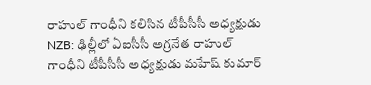రాహుల్ గాంధీని కలిసిన టీపీసీసీ అధ్యక్షుడు
NZB: ఢిల్లీలో ఏఐసీసీ అగ్రనేత రాహుల్ గాంధీని టీపీసీసీ అధ్యక్షుడు మహేష్ కుమార్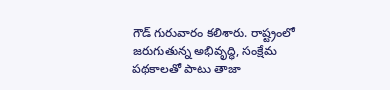గౌడ్ గురువారం కలిశారు. రాష్ట్రంలో జరుగుతున్న అభివృద్ధి, సంక్షేమ పథకాలతో పాటు తాజా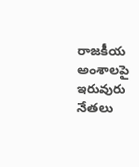రాజకీయ అంశాలపై ఇరువురు నేతలు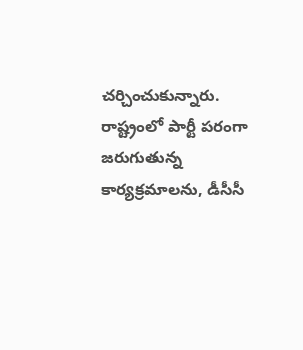చర్చించుకున్నారు. రాష్ట్రంలో పార్టీ పరంగా జరుగుతున్న కార్యక్రమాలను, డీసీసీ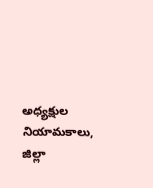అధ్యక్షుల నియామకాలు, జిల్లా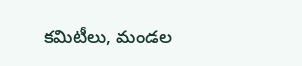కమిటీలు, మండల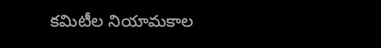కమిటీల నియామకాల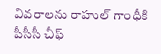వివరాలను రాహుల్ గాంధీకి పీసీసీ చీఫ్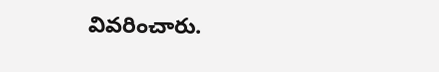వివరించారు.